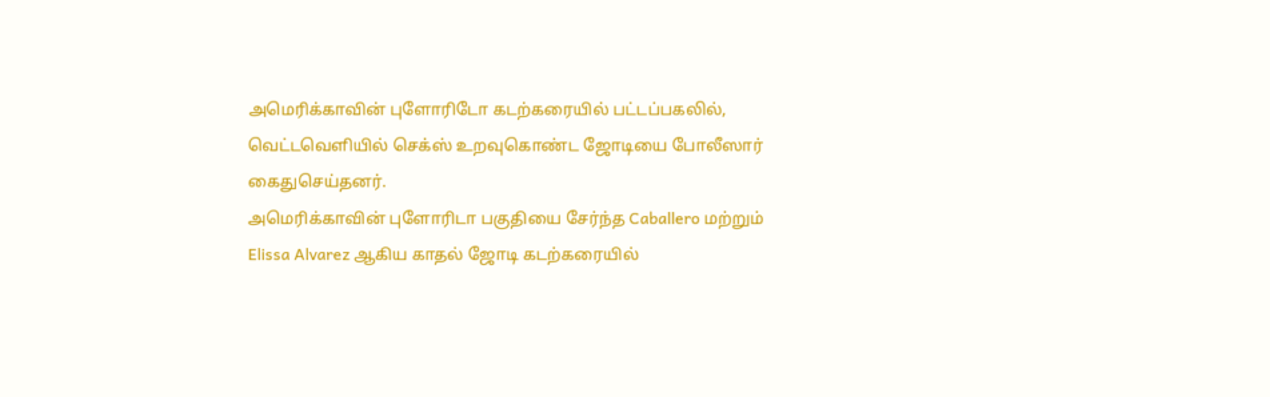அமெரிக்காவின் புளோரிடோ கடற்கரையில் பட்டப்பகலில், வெட்டவெளியில் செக்ஸ் உறவுகொண்ட ஜோடியை போலீஸார் கைதுசெய்தனர்.
அமெரிக்காவின் புளோரிடா பகுதியை சேர்ந்த Caballero மற்றும் Elissa Alvarez ஆகிய காதல் ஜோடி கடற்கரையில்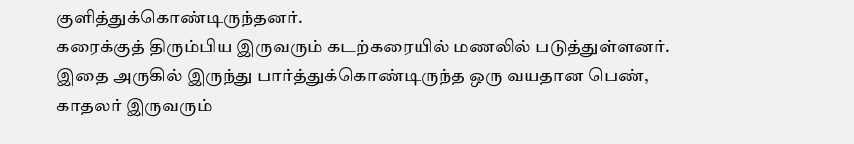குளித்துக்கொண்டிருந்தனர்.
கரைக்குத் திரும்பிய இருவரும் கடற்கரையில் மணலில் படுத்துள்ளனர். இதை அருகில் இருந்து பார்த்துக்கொண்டிருந்த ஒரு வயதான பெண், காதலர் இருவரும்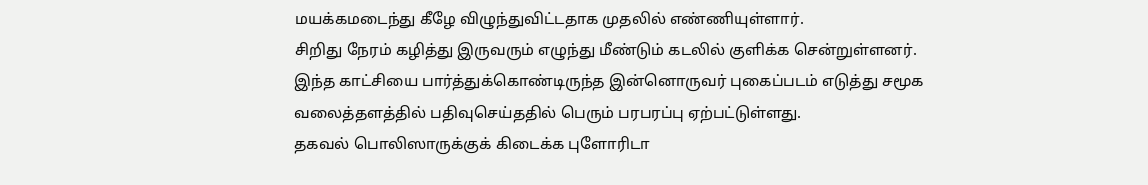மயக்கமடைந்து கீழே விழுந்துவிட்டதாக முதலில் எண்ணியுள்ளார்.
சிறிது நேரம் கழித்து இருவரும் எழுந்து மீண்டும் கடலில் குளிக்க சென்றுள்ளனர்.
இந்த காட்சியை பார்த்துக்கொண்டிருந்த இன்னொருவர் புகைப்படம் எடுத்து சமூக வலைத்தளத்தில் பதிவுசெய்ததில் பெரும் பரபரப்பு ஏற்பட்டுள்ளது.
தகவல் பொலிஸாருக்குக் கிடைக்க புளோரிடா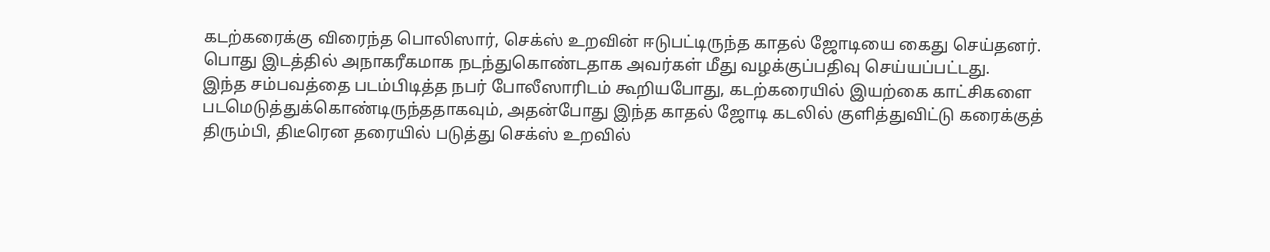கடற்கரைக்கு விரைந்த பொலிஸார், செக்ஸ் உறவின் ஈடுபட்டிருந்த காதல் ஜோடியை கைது செய்தனர்.
பொது இடத்தில் அநாகரீகமாக நடந்துகொண்டதாக அவர்கள் மீது வழக்குப்பதிவு செய்யப்பட்டது.
இந்த சம்பவத்தை படம்பிடித்த நபர் போலீஸாரிடம் கூறியபோது, கடற்கரையில் இயற்கை காட்சிகளை படமெடுத்துக்கொண்டிருந்ததாகவும், அதன்போது இந்த காதல் ஜோடி கடலில் குளித்துவிட்டு கரைக்குத் திரும்பி, திடீரென தரையில் படுத்து செக்ஸ் உறவில்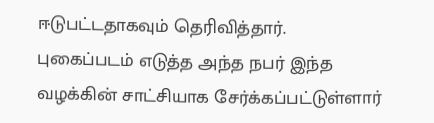ஈடுபட்டதாகவும் தெரிவித்தார். புகைப்படம் எடுத்த அந்த நபர் இந்த வழக்கின் சாட்சியாக சேர்க்கப்பட்டுள்ளார்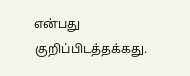என்பது குறிப்பிடத்தக்கது.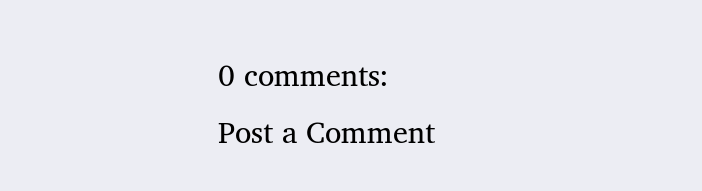0 comments:
Post a Comment